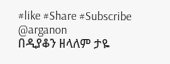#like #Share #Subscribe @arganon
በዲያቆን ዘላለም ታዬ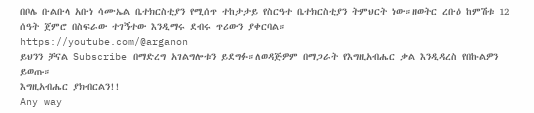በቦሌ ቡልቡላ አቡነ ሳሙኤል ቤተክርስቲያን የሚሰጥ ተከታታይ የስርዓተ ቤተክርስቲያን ትምህርት ነው።ዘወትር ረቡዕ ከምሽቱ 12 ሰዓት ጀምሮ በስፍራው ተገኝተው እንዲማሩ ደብሩ ጥሪውን ያቀርባል።
https://youtube.com/@arganon
ይህንን ቻናል Subscribe በማድረግ አገልግሎቱን ይደግፉ።ለወዳጅዎም በማጋራት የእግዚአብሔር ቃል እንዲዳረስ የበኩልዎን ይወጡ።
እግዚአብሔር ያክብርልን!!
Any way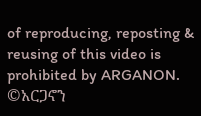of reproducing, reposting & reusing of this video is prohibited by ARGANON.
©አርጋኖን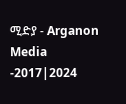ሚድያ - Arganon Media -2017|2024